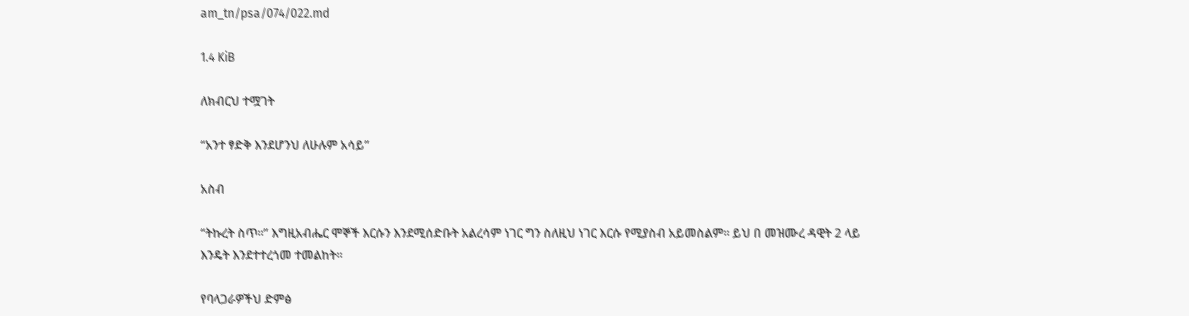am_tn/psa/074/022.md

1.4 KiB

ለክብርህ ተሟገት

“አንተ ፃድቅ እንደሆንህ ለሁሉም አሳይ”

አስብ

“ትኩረት ስጥ፡፡” እግዚአብሔር ሞኞች እርሱን እንደሚሰድቡት አልረሳም ነገር ግን ስለዚህ ነገር እርሱ የሚያስብ አይመስልም፡፡ ይህ በ መዝሙረ ዳዊት 2 ላይ እንዴት እንደተተረጎመ ተመልከት፡፡

የባላጋራዎችህ ድምፅ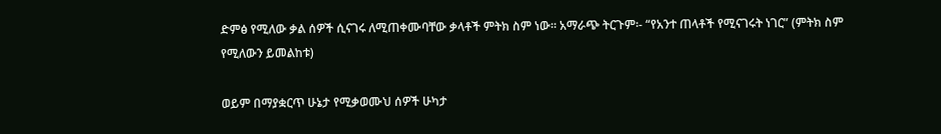ድምፅ የሚለው ቃል ሰዎች ሲናገሩ ለሚጠቀሙባቸው ቃላቶች ምትክ ስም ነው፡፡ አማራጭ ትርጉም፡- “የአንተ ጠላቶች የሚናገሩት ነገር” (ምትክ ስም የሚለውን ይመልከቱ)

ወይም በማያቋርጥ ሁኔታ የሚቃወሙህ ሰዎች ሁካታ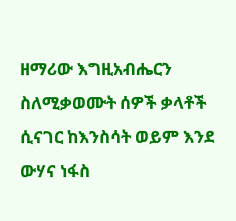ዘማሪው እግዚአብሔርን ስለሚቃወሙት ሰዎች ቃላቶች ሲናገር ከእንስሳት ወይም እንደ ውሃና ነፋስ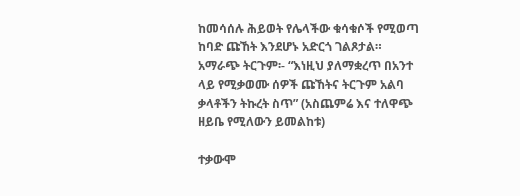ከመሳሰሉ ሕይወት የሌላችው ቁሳቁሶች የሚወጣ ከባድ ጩኸት እንደሆኑ አድርጎ ገልጾታል። አማራጭ ትርጉም፡- “እነዚህ ያለማቋረጥ በአንተ ላይ የሚቃወሙ ሰዎች ጩኸትና ትርጉም አልባ ቃላቶችን ትኩረት ስጥ” (አስጨምሬ እና ተለዋጭ ዘይቤ የሚለውን ይመልከቱ)

ተቃውሞ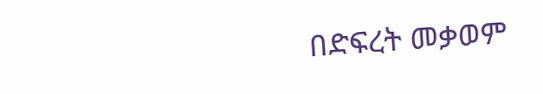በድፍረት መቃወም